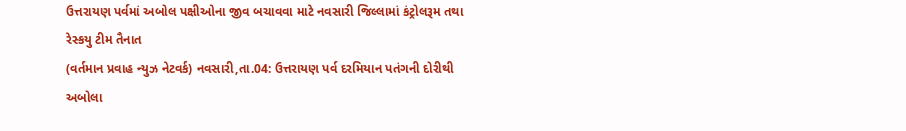ઉત્તરાયણ પર્વમાં અબોલ પક્ષીઓના જીવ બચાવવા માટે નવસારી જિલ્લામાં કંટ્રોલરૂમ તથા રેસ્કયુ ટીમ તૈનાત
(વર્તમાન પ્રવાહ ન્યુઝ નેટવર્ક) નવસારી,તા.04: ઉત્તરાયણ પર્વ દરમિયાન પતંગની દોરીથી અબોલા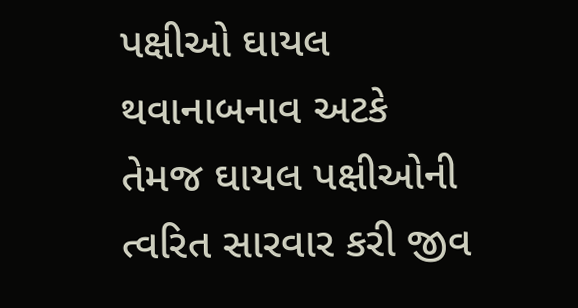પક્ષીઓ ઘાયલ થવાનાબનાવ અટકે તેમજ ઘાયલ પક્ષીઓની ત્વરિત સારવાર કરી જીવ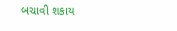બચાવી શકાય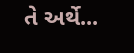તે અર્થે...